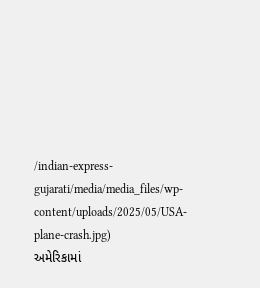/indian-express-gujarati/media/media_files/wp-content/uploads/2025/05/USA-plane-crash.jpg)
અમેરિકામાં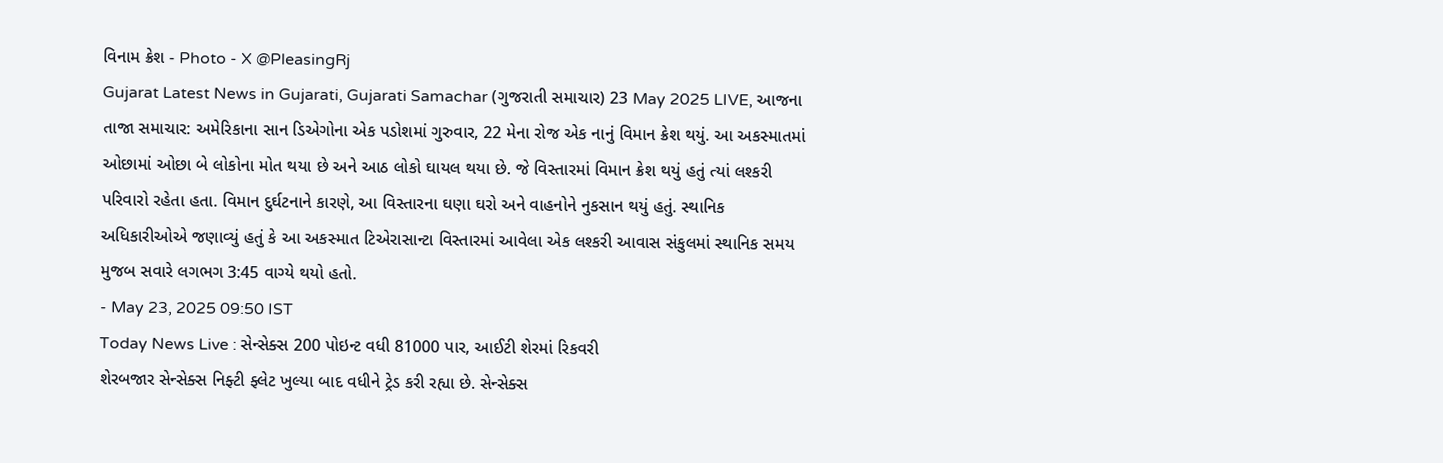વિનામ ક્રેશ - Photo - X @PleasingRj
Gujarat Latest News in Gujarati, Gujarati Samachar (ગુજરાતી સમાચાર) 23 May 2025 LIVE, આજના તાજા સમાચાર: અમેરિકાના સાન ડિએગોના એક પડોશમાં ગુરુવાર, 22 મેના રોજ એક નાનું વિમાન ક્રેશ થયું. આ અકસ્માતમાં ઓછામાં ઓછા બે લોકોના મોત થયા છે અને આઠ લોકો ઘાયલ થયા છે. જે વિસ્તારમાં વિમાન ક્રેશ થયું હતું ત્યાં લશ્કરી પરિવારો રહેતા હતા. વિમાન દુર્ઘટનાને કારણે, આ વિસ્તારના ઘણા ઘરો અને વાહનોને નુકસાન થયું હતું. સ્થાનિક અધિકારીઓએ જણાવ્યું હતું કે આ અકસ્માત ટિએરાસાન્ટા વિસ્તારમાં આવેલા એક લશ્કરી આવાસ સંકુલમાં સ્થાનિક સમય મુજબ સવારે લગભગ 3:45 વાગ્યે થયો હતો.
- May 23, 2025 09:50 IST
Today News Live : સેન્સેક્સ 200 પોઇન્ટ વધી 81000 પાર, આઈટી શેરમાં રિકવરી
શેરબજાર સેન્સેક્સ નિફ્ટી ફ્લેટ ખુલ્યા બાદ વધીને ટ્રેડ કરી રહ્યા છે. સેન્સેક્સ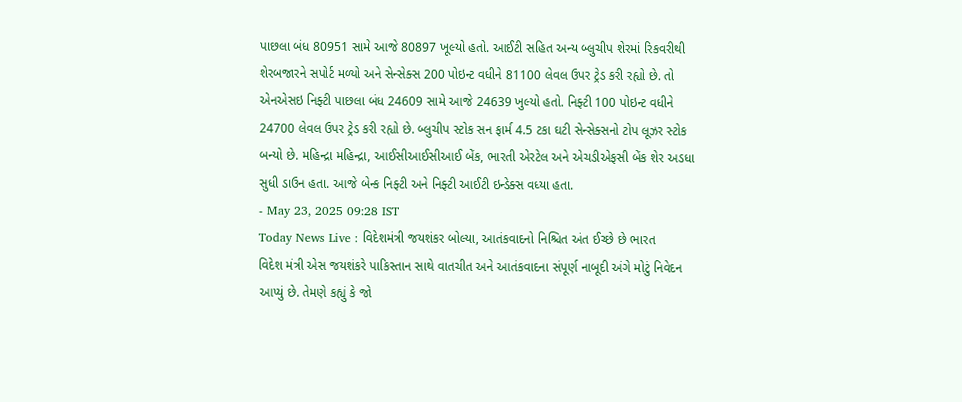પાછલા બંધ 80951 સામે આજે 80897 ખૂલ્યો હતો. આઈટી સહિત અન્ય બ્લુચીપ શેરમાં રિકવરીથી શેરબજારને સપોર્ટ મળ્યો અને સેન્સેક્સ 200 પોઇન્ટ વધીને 81100 લેવલ ઉપર ટ્રેડ કરી રહ્યો છે. તો એનએસઇ નિફ્ટી પાછલા બંધ 24609 સામે આજે 24639 ખુલ્યો હતો. નિફ્ટી 100 પોઇન્ટ વધીને 24700 લેવલ ઉપર ટ્રેડ કરી રહ્યો છે. બ્લુચીપ સ્ટોક સન ફાર્મ 4.5 ટકા ઘટી સેન્સેક્સનો ટોપ લૂઝર સ્ટોક બન્યો છે. મહિન્દ્રા મહિન્દ્રા, આઈસીઆઈસીઆઈ બેંક, ભારતી એરટેલ અને એચડીએફસી બેંક શેર અડધા સુધી ડાઉન હતા. આજે બેન્ક નિફ્ટી અને નિફ્ટી આઈટી ઇન્ડેક્સ વધ્યા હતા.
- May 23, 2025 09:28 IST
Today News Live : વિદેશમંત્રી જયશંકર બોલ્યા, આતંકવાદનો નિશ્ચિત અંત ઈચ્છે છે ભારત
વિદેશ મંત્રી એસ જયશંકરે પાકિસ્તાન સાથે વાતચીત અને આતંકવાદના સંપૂર્ણ નાબૂદી અંગે મોટું નિવેદન આપ્યું છે. તેમણે કહ્યું કે જો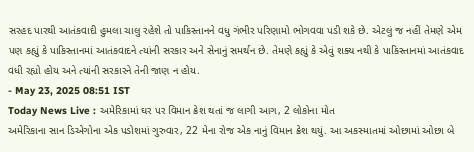સરહદ પારથી આતંકવાદી હુમલા ચાલુ રહેશે તો પાકિસ્તાનને વધુ ગંભીર પરિણામો ભોગવવા પડી શકે છે. એટલું જ નહીં તેમણે એમ પણ કહ્યું કે પાકિસ્તાનમાં આતંકવાદને ત્યાંની સરકાર અને સેનાનું સમર્થન છે. તેમણે કહ્યું કે એવું શક્ય નથી કે પાકિસ્તાનમાં આતંકવાદ વધી રહ્યો હોય અને ત્યાંની સરકારને તેની જાણ ન હોય.
- May 23, 2025 08:51 IST
Today News Live : અમેરિકામાં ઘર પર વિમાન ક્રેશ થતાં જ લાગી આગ, 2 લોકોના મોત
અમેરિકાના સાન ડિએગોના એક પડોશમાં ગુરુવાર, 22 મેના રોજ એક નાનું વિમાન ક્રેશ થયું. આ અકસ્માતમાં ઓછામાં ઓછા બે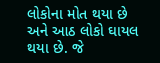લોકોના મોત થયા છે અને આઠ લોકો ઘાયલ થયા છે. જે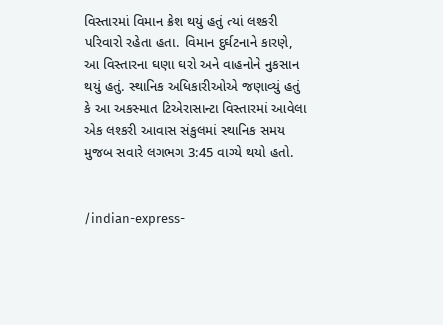વિસ્તારમાં વિમાન ક્રેશ થયું હતું ત્યાં લશ્કરી પરિવારો રહેતા હતા. વિમાન દુર્ઘટનાને કારણે, આ વિસ્તારના ઘણા ઘરો અને વાહનોને નુકસાન થયું હતું. સ્થાનિક અધિકારીઓએ જણાવ્યું હતું કે આ અકસ્માત ટિએરાસાન્ટા વિસ્તારમાં આવેલા એક લશ્કરી આવાસ સંકુલમાં સ્થાનિક સમય મુજબ સવારે લગભગ 3:45 વાગ્યે થયો હતો.


/indian-express-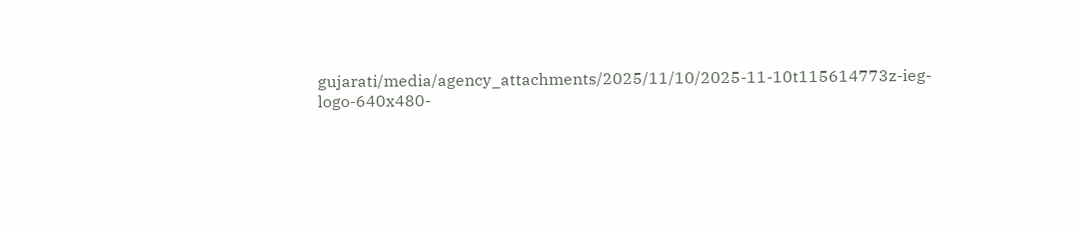gujarati/media/agency_attachments/2025/11/10/2025-11-10t115614773z-ieg-logo-640x480-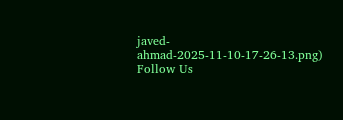javed-ahmad-2025-11-10-17-26-13.png)
Follow Us